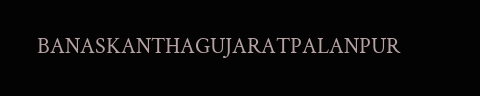BANASKANTHAGUJARATPALANPUR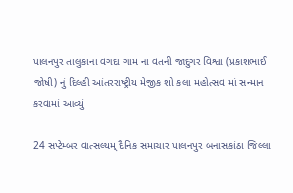પાલનપુર તાલુકાના વગદા ગામ ના વતની જાદુગર વિશ્વા (પ્રકાશભાઈ જોષી) નું દિલ્હી આંતરરાષ્ટ્રીય મેજીક શો કલા મહોત્સવ માં સન્માન કરવામાં આવ્યું

24 સપ્ટેમ્બર વાત્સલ્યમ્ દૈનિક સમાચાર પાલનપુર બનાસકાંઠા જિલ્લા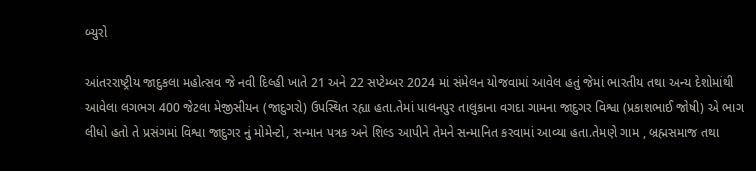બ્યુરો

આંતરરાષ્ટ્રીય જાદુકલા મહોત્સવ જે નવી દિલ્હી ખાતે 21 અને 22 સપ્ટેમ્બર 2024 માં સંમેલન યોજવામાં આવેલ હતું જેમાં ભારતીય તથા અન્ય દેશોમાંથી આવેલા લગભગ 400 જેટલા મેજીસીયન (જાદુગરો) ઉપસ્થિત રહ્યા હતા.તેમાં પાલનપુર તાલુકાના વગદા ગામના જાદુગર વિશ્વા (પ્રકાશભાઈ જોષી) એ ભાગ લીધો હતો તે પ્રસંગમાં વિશ્વા જાદુગર નું મોમેન્ટો, સન્માન પત્રક અને શિલ્ડ આપીને તેમને સન્માનિત કરવામાં આવ્યા હતા.તેમણે ગામ , બ્રહ્મસમાજ તથા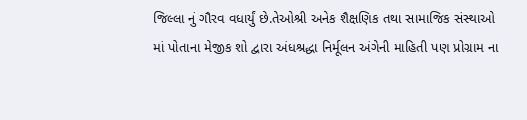જિલ્લા નું ગૌરવ વધાર્યું છે.તેઓશ્રી અનેક શૈક્ષણિક તથા સામાજિક સંસ્થાઓ માં પોતાના મેજીક શો દ્વારા અંધશ્રદ્ધા નિર્મૂલન અંગેની માહિતી પણ પ્રોગ્રામ ના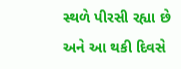સ્થળે પીરસી રહ્યા છે અને આ થકી દિવસે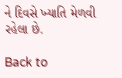ને દિવસે ખ્યાતિ મેળવી રહેલા છે.

Back to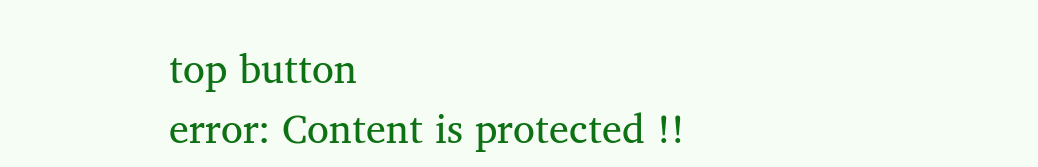top button
error: Content is protected !!